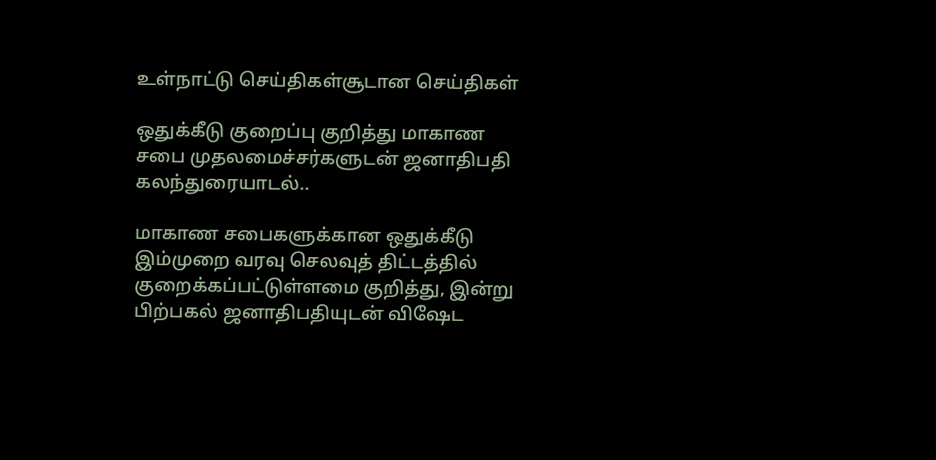உள்நாட்டு செய்திகள்சூடான செய்திகள்

ஒதுக்கீடு குறைப்பு குறித்து மாகாண சபை முதலமைச்சர்களுடன் ஜனாதிபதி கலந்துரையாடல்..

மாகாண சபைகளுக்கான ஒதுக்கீடு இம்முறை வரவு செலவுத் திட்டத்தில் குறைக்கப்பட்டுள்ளமை குறித்து, இன்று பிற்பகல் ஜனாதிபதியுடன் விஷேட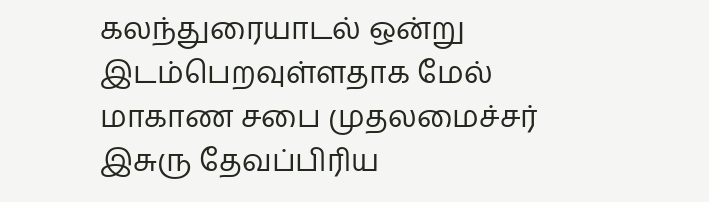கலந்துரையாடல் ஒன்று இடம்பெறவுள்ளதாக மேல் மாகாண சபை முதலமைச்சர் இசுரு தேவப்பிரிய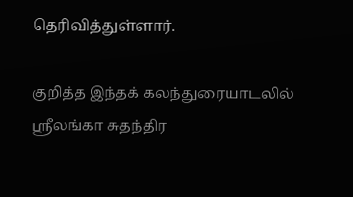தெரிவித்துள்ளார்.

குறித்த இந்தக் கலந்துரையாடலில் ஸ்ரீலங்கா சுதந்திர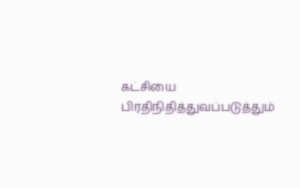கட்சியை பிரதிநிதித்துவப்படுத்தும்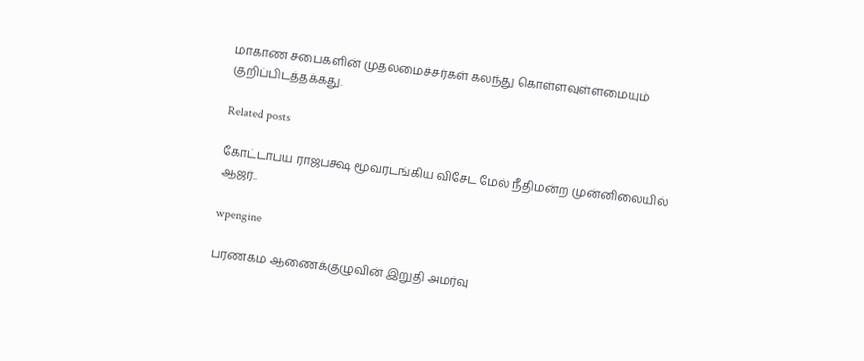மாகாண சபைகளின் முதலமைச்சர்கள் கலந்து கொள்ளவுள்ளமையும் குறிப்பிடத்தக்கது.

Related posts

கோட்டாபய ராஜபக்ஷ மூவரடங்கிய விசேட மேல் நீதிமன்ற முன்னிலையில் ஆஜர்..

wpengine

பரணகம ஆணைக்குழுவின் இறுதி அமர்வு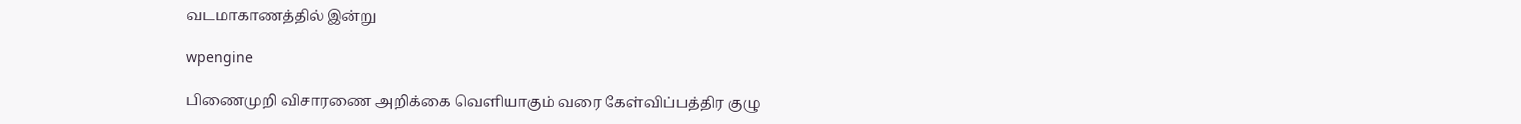வடமாகாணத்தில் இன்று

wpengine

பிணைமுறி விசாரணை அறிக்கை வௌியாகும் வரை கேள்விப்பத்திர குழு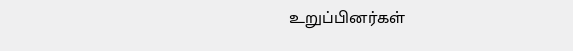உறுப்பினர்கள்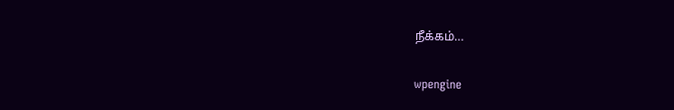நீக்கம்…

wpengine